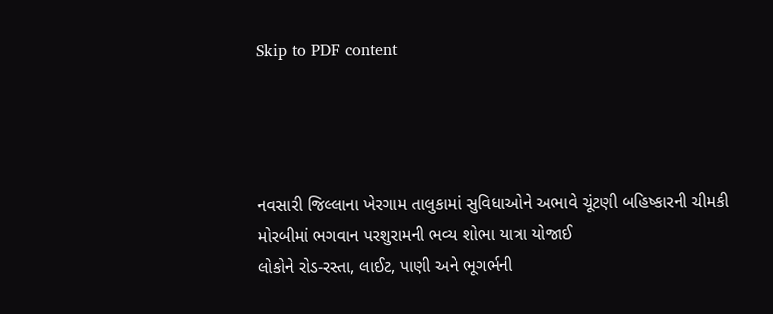Skip to PDF content




નવસારી જિલ્લાના ખેરગામ તાલુકામાં સુવિધાઓને અભાવે ચૂંટણી બહિષ્કારની ચીમકી
મોરબીમાં ભગવાન પરશુરામની ભવ્ય શોભા યાત્રા યોજાઈ
લોકોને રોડ-રસ્તા, લાઈટ, પાણી અને ભૂગર્ભની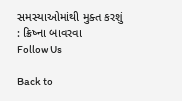સમસ્યાઓમાંથી મુક્ત કરશું : ક્રિષ્ના બાવરવા
Follow Us

Back to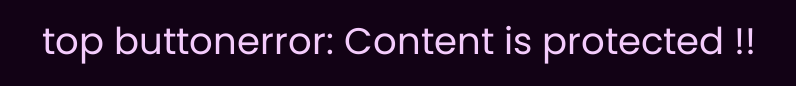top buttonerror: Content is protected !!